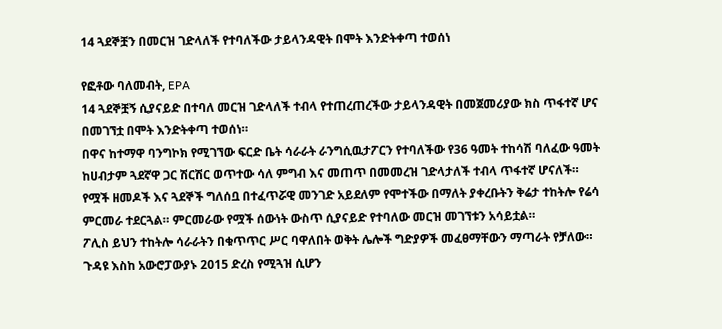14 ጓደኞቿን በመርዝ ገድላለች የተባለችው ታይላንዳዊት በሞት እንድትቀጣ ተወሰነ

የፎቶው ባለመብት, EPA
14 ጓደኞቿኝ ሲያናይድ በተባለ መርዝ ገድላለች ተብላ የተጠረጠረችው ታይላንዳዊት በመጀመሪያው ክስ ጥፋተኛ ሆና በመገኘቷ በሞት እንድትቀጣ ተወሰነ።
በዋና ከተማዋ ባንግኮክ የሚገኘው ፍርድ ቤት ሳራራት ራንግሲዉታፖርን የተባለችው የ36 ዓመት ተከሳሽ ባለፈው ዓመት ከሀብታም ጓደኛዋ ጋር ሽርሽር ወጥተው ሳለ ምግብ እና መጠጥ በመመረዝ ገድላታለች ተብላ ጥፋተኛ ሆናለች።
የሟች ዘመዶች እና ጓደኞች ግለሰቧ በተፈጥሯዊ መንገድ አይደለም የሞተችው በማለት ያቀረቡትን ቅሬታ ተከትሎ የሬሳ ምርመራ ተደርጓል። ምርመራው የሟች ሰውነት ውስጥ ሲያናይድ የተባለው መርዝ መገኘቱን አሳይቷል።
ፖሊስ ይህን ተከትሎ ሳራራትን በቁጥጥር ሥር ባዋለበት ወቅት ሌሎች ግድያዎች መፈፀማቸውን ማጣራት የቻለው።
ጉዳዩ እስከ አውሮፓውያኑ 2015 ድረስ የሚጓዝ ሲሆን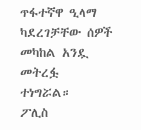ጥፋተኛዋ ዒላማ ካደረገቻቸው ሰዎች መካከል አንዷ መትረፏ ተነግሯል።
ፖሊስ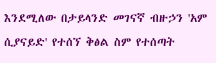እንደሚለው በታይላንድ መገናኛ ብዙኃን 'አም ሲያናይድ' የተሰኘ ቅፅል ስም የተሰጣት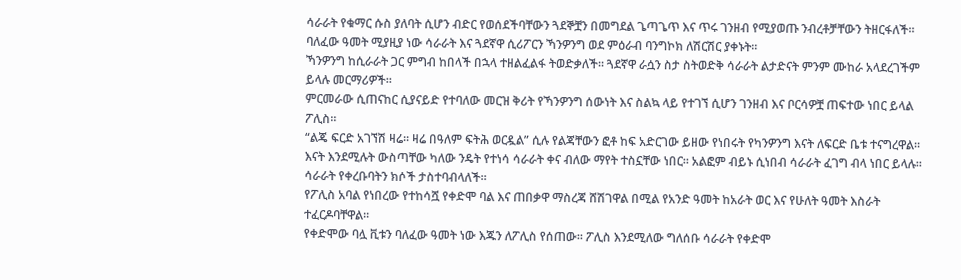ሳራራት የቁማር ሱስ ያለባት ሲሆን ብድር የወሰደችባቸውን ጓደኞቿን በመግደል ጌጣጌጥ እና ጥሩ ገንዘብ የሚያወጡ ንብረቶቻቸውን ትዘርፋለች።
ባለፈው ዓመት ሚያዚያ ነው ሳራራት እና ጓደኛዋ ሲሪፖርን ኻንዎንግ ወደ ምዕራብ ባንግኮክ ለሽርሽር ያቀኑት።
ኻንዎንግ ከሲራራት ጋር ምግብ ከበላች በኋላ ተዘልፈልፋ ትወድቃለች። ጓደኛዋ ራሷን ስታ ስትወድቅ ሳራራት ልታድናት ምንም ሙከራ አላደረገችም ይላሉ መርማሪዎች።
ምርመራው ሲጠናከር ሲያናይድ የተባለው መርዝ ቅሪት የኻንዎንግ ሰውነት እና ስልኳ ላይ የተገኘ ሲሆን ገንዘብ እና ቦርሳዎቿ ጠፍተው ነበር ይላል ፖሊስ።
“ልጄ ፍርድ አገኘሽ ዛሬ። ዛሬ በዓለም ፍትሕ ወርዷል” ሲሉ የልጃቸውን ፎቶ ከፍ አድርገው ይዘው የነበሩት የካንዎንግ እናት ለፍርድ ቤቱ ተናግረዋል።
እናት እንደሚሉት ውስጣቸው ካለው ንዴት የተነሳ ሳራራት ቀና ብለው ማየት ተስኗቸው ነበር። አልፎም ብይኑ ሲነበብ ሳራራት ፈገግ ብላ ነበር ይላሉ።
ሳራራት የቀረቡባትን ክሶች ታስተባብላለች።
የፖሊስ አባል የነበረው የተከሳሿ የቀድሞ ባል እና ጠበቃዋ ማስረጃ ሸሽገዋል በሚል የአንድ ዓመት ከአራት ወር እና የሁለት ዓመት እስራት ተፈርዶባቸዋል።
የቀድሞው ባሏ ቪቱን ባለፈው ዓመት ነው እጁን ለፖሊስ የሰጠው። ፖሊስ እንደሚለው ግለሰቡ ሳራራት የቀድሞ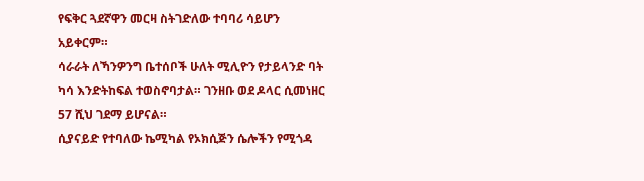የፍቅር ጓደኛዋን መርዛ ስትገድለው ተባባሪ ሳይሆን አይቀርም።
ሳራራት ለኻንዎንግ ቤተሰቦች ሁለት ሚሊዮን የታይላንድ ባት ካሳ እንድትከፍል ተወስኖባታል። ገንዘቡ ወደ ዶላር ሲመነዘር 57 ሺህ ገደማ ይሆናል።
ሲያናይድ የተባለው ኬሚካል የኦክሲጅን ሴሎችን የሚጎዳ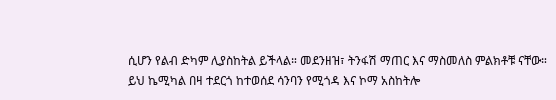ሲሆን የልብ ድካም ሊያስከትል ይችላል። መደንዘዝ፣ ትንፋሽ ማጠር እና ማስመለስ ምልክቶቹ ናቸው።
ይህ ኬሚካል በዛ ተደርጎ ከተወሰደ ሳንባን የሚጎዳ እና ኮማ አስከትሎ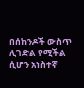በሰከንዶች ውስጥ ሊገድል የሚችል ሲሆን አነስተኛ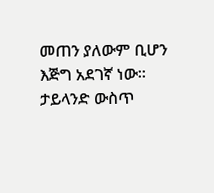መጠን ያለውም ቢሆን እጅግ አደገኛ ነው።
ታይላንድ ውስጥ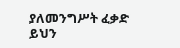ያለመንግሥት ፈቃድ ይህን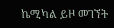ኬሚካል ይዞ መገኘት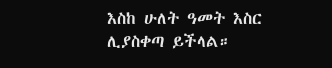እስከ ሁለት ዓመት እስር ሊያስቀጣ ይችላል።